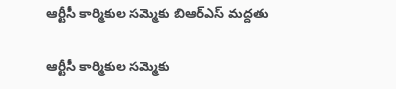ఆర్టీసీ కార్మికుల సమ్మెకు బిఆర్ఎస్ మద్దతు

ఆర్టీసీ కార్మికుల సమ్మెకు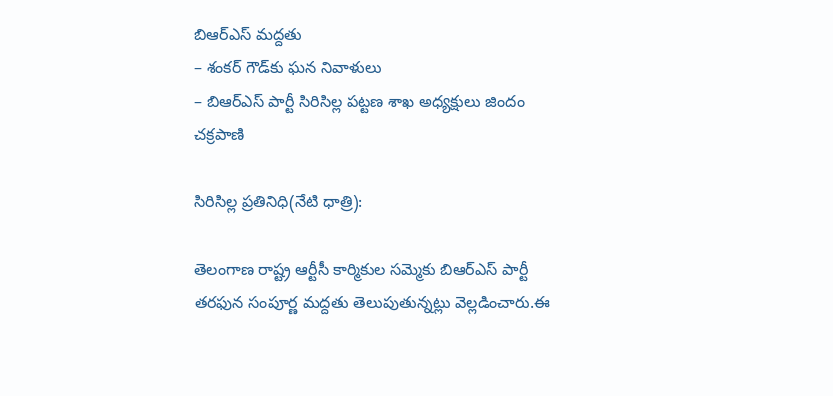బిఆర్ఎస్ మద్దతు
– శంకర్ గౌడ్‌కు ఘన నివాళులు
– బిఆర్ఎస్ పార్టీ సిరిసిల్ల పట్టణ శాఖ అధ్యక్షులు జిందం చక్రపాణి

సిరిసిల్ల ప్రతినిధి(నేటి ధాత్రి):

తెలంగాణ రాష్ట్ర ఆర్టీసీ కార్మికుల సమ్మెకు బిఆర్ఎస్ పార్టీ తరఫున సంపూర్ణ మద్దతు తెలుపుతున్నట్లు వెల్లడించారు.ఈ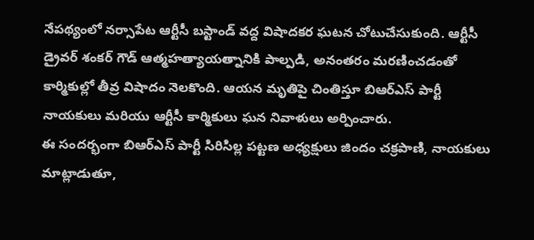నేపథ్యంలో నర్సాపేట ఆర్టీసీ బస్టాండ్ వద్ద విషాదకర ఘటన చోటుచేసుకుంది. ఆర్టీసీ డ్రైవర్ శంకర్ గౌడ్ ఆత్మహత్యాయత్నానికి పాల్పడి, అనంతరం మరణించడంతో కార్మికుల్లో తీవ్ర విషాదం నెలకొంది. ఆయన మృతిపై చింతిస్తూ బిఆర్ఎస్ పార్టీ నాయకులు మరియు ఆర్టీసీ కార్మికులు ఘన నివాళులు అర్పించారు.
ఈ సందర్భంగా బిఆర్ఎస్ పార్టీ సిరిసిల్ల పట్టణ అధ్యక్షులు జిందం చక్రపాణి, నాయకులు మాట్లాడుతూ,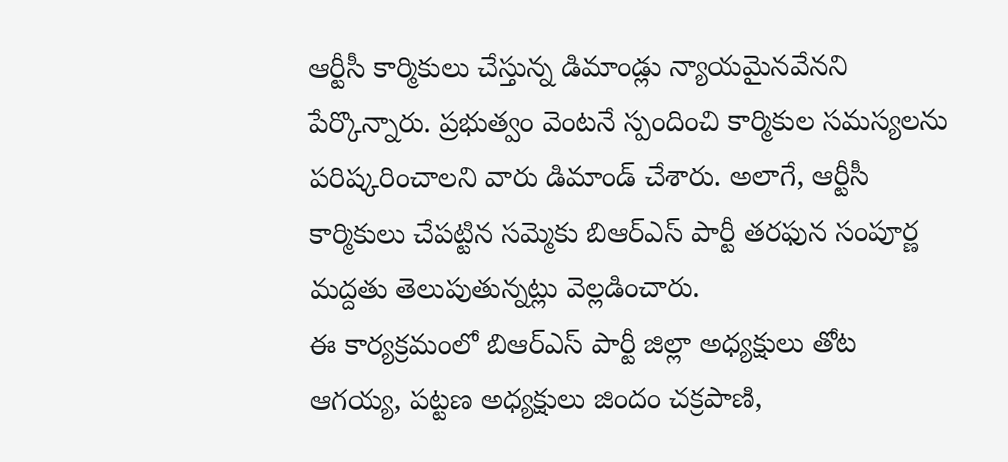ఆర్టీసీ కార్మికులు చేస్తున్న డిమాండ్లు న్యాయమైనవేనని పేర్కొన్నారు. ప్రభుత్వం వెంటనే స్పందించి కార్మికుల సమస్యలను పరిష్కరించాలని వారు డిమాండ్ చేశారు. అలాగే, ఆర్టీసీ కార్మికులు చేపట్టిన సమ్మెకు బిఆర్ఎస్ పార్టీ తరఫున సంపూర్ణ మద్దతు తెలుపుతున్నట్లు వెల్లడించారు.
ఈ కార్యక్రమంలో బిఆర్ఎస్ పార్టీ జిల్లా అధ్యక్షులు తోట ఆగయ్య, పట్టణ అధ్యక్షులు జిందం చక్రపాణి,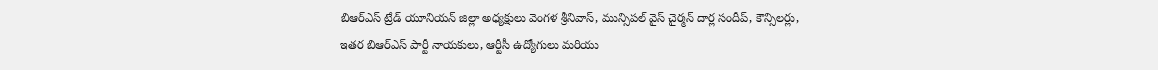బిఆర్ఎస్ ట్రేడ్ యూనియన్ జిల్లా అధ్యక్షులు వెంగళ శ్రీనివాస్, మున్సిపల్ వైస్ చైర్మన్ దార్ల సందీప్, కౌన్సిలర్లు, ఇతర బిఆర్ఎస్ పార్టీ నాయకులు, ఆర్టీసీ ఉద్యోగులు మరియు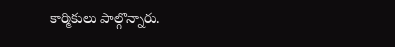కార్మికులు పాల్గొన్నారు.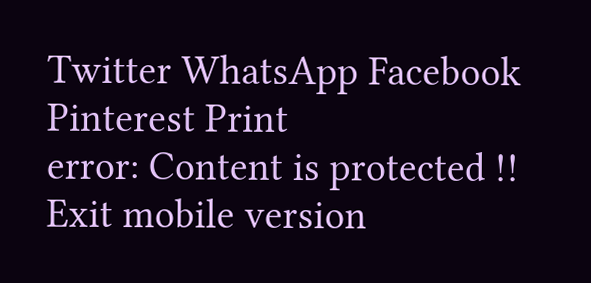Twitter WhatsApp Facebook Pinterest Print
error: Content is protected !!
Exit mobile version